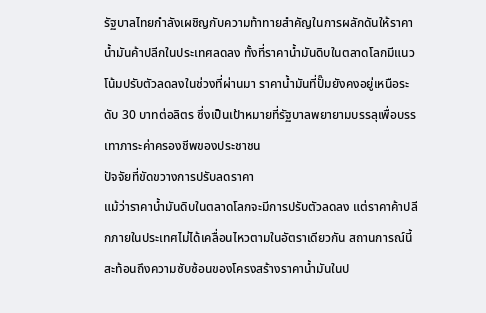รัฐบาลไทยกำลังเผชิญกับความท้าทายสำคัญในการผลักดันให้ราคาน้ำมันค้าปลีกในประเทศลดลง ทั้งที่ราคาน้ำมันดิบในตลาดโลกมีแนวโน้มปรับตัวลดลงในช่วงที่ผ่านมา ราคาน้ำมันที่ปั๊มยังคงอยู่เหนือระดับ 30 บาทต่อลิตร ซึ่งเป็นเป้าหมายที่รัฐบาลพยายามบรรลุเพื่อบรรเทาภาระค่าครองชีพของประชาชน
ปัจจัยที่ขัดขวางการปรับลดราคา
แม้ว่าราคาน้ำมันดิบในตลาดโลกจะมีการปรับตัวลดลง แต่ราคาค้าปลีกภายในประเทศไม่ได้เคลื่อนไหวตามในอัตราเดียวกัน สถานการณ์นี้สะท้อนถึงความซับซ้อนของโครงสร้างราคาน้ำมันในป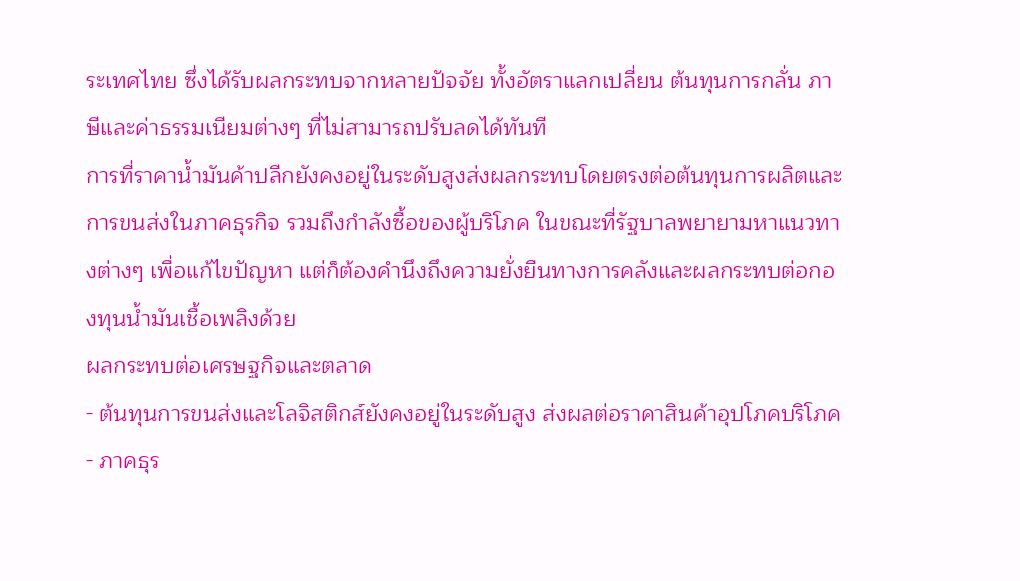ระเทศไทย ซึ่งได้รับผลกระทบจากหลายปัจจัย ทั้งอัตราแลกเปลี่ยน ต้นทุนการกลั่น ภาษีและค่าธรรมเนียมต่างๆ ที่ไม่สามารถปรับลดได้ทันที
การที่ราคาน้ำมันค้าปลีกยังคงอยู่ในระดับสูงส่งผลกระทบโดยตรงต่อต้นทุนการผลิตและการขนส่งในภาคธุรกิจ รวมถึงกำลังซื้อของผู้บริโภค ในขณะที่รัฐบาลพยายามหาแนวทางต่างๆ เพื่อแก้ไขปัญหา แต่ก็ต้องคำนึงถึงความยั่งยืนทางการคลังและผลกระทบต่อกองทุนน้ำมันเชื้อเพลิงด้วย
ผลกระทบต่อเศรษฐกิจและตลาด
- ต้นทุนการขนส่งและโลจิสติกส์ยังคงอยู่ในระดับสูง ส่งผลต่อราคาสินค้าอุปโภคบริโภค
- ภาคธุร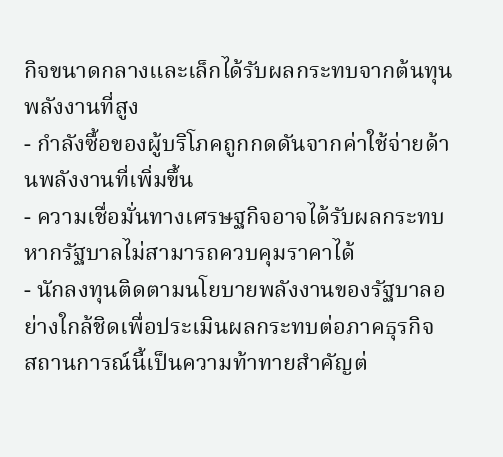กิจขนาดกลางและเล็กได้รับผลกระทบจากต้นทุนพลังงานที่สูง
- กำลังซื้อของผู้บริโภคถูกกดดันจากค่าใช้จ่ายด้านพลังงานที่เพิ่มขึ้น
- ความเชื่อมั่นทางเศรษฐกิจอาจได้รับผลกระทบหากรัฐบาลไม่สามารถควบคุมราคาได้
- นักลงทุนติดตามนโยบายพลังงานของรัฐบาลอย่างใกล้ชิดเพื่อประเมินผลกระทบต่อภาคธุรกิจ
สถานการณ์นี้เป็นความท้าทายสำคัญต่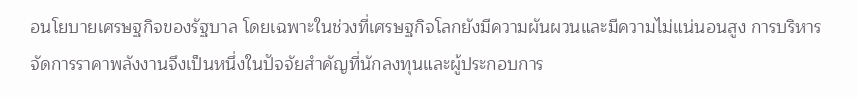อนโยบายเศรษฐกิจของรัฐบาล โดยเฉพาะในช่วงที่เศรษฐกิจโลกยังมีความผันผวนและมีความไม่แน่นอนสูง การบริหารจัดการราคาพลังงานจึงเป็นหนึ่งในปัจจัยสำคัญที่นักลงทุนและผู้ประกอบการ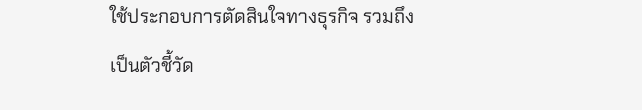ใช้ประกอบการตัดสินใจทางธุรกิจ รวมถึงเป็นตัวชี้วัด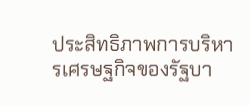ประสิทธิภาพการบริหารเศรษฐกิจของรัฐบา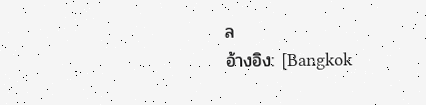ล
อ้างอิง: [Bangkok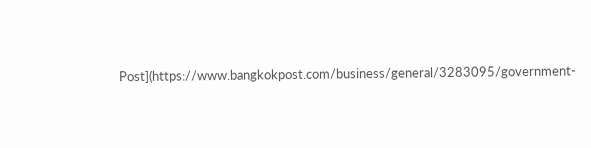Post](https://www.bangkokpost.com/business/general/3283095/government-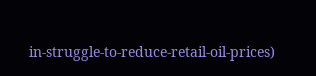in-struggle-to-reduce-retail-oil-prices)